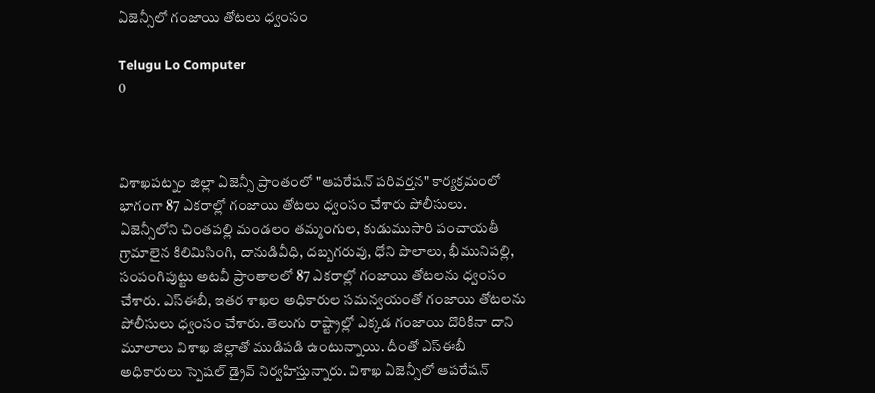ఏజెన్సీలో గంజాయి తోటలు ధ్వంసం

Telugu Lo Computer
0



విశాఖపట్నం జిల్లా ఏజెన్సీ ప్రాంతంలో "ఆపరేషన్ పరివర్తన" కార్యక్రమంలో భాగంగా 87 ఎకరాల్లో గంజాయి తోటలు ధ్వంసం చేశారు పోలీసులు. ఏజెన్సీలోని చింతపల్లి మండలం తమ్మంగుల, కుడుముసారి పంచాయతీ గ్రామాలైన కిలిమిసింగి, దానుడివీధి, దబ్బగరువు, ధోని పొలాలు, భీమునిపల్లి, సంపంగిపుట్టు అటవీ ప్రాంతాలలో 87 ఎకరాల్లో గంజాయి తోటలను ధ్వంసం చేశారు. ఎస్ఈబీ, ఇతర శాఖల అధికారుల సమన్వయంతో గంజాయి తోటలను పోలీసులు ధ్వంసం చేశారు. తెలుగు రాష్ట్రాల్లో ఎక్కడ గంజాయి దొరికినా దాని మూలాలు విశాఖ జిల్లాతో ముడిపడి ఉంటున్నాయి. దీంతో ఎస్ఈబీ అధికారులు స్పెషల్ డ్రైవ్ నిర్వహిస్తున్నారు. విశాఖ ఏజెన్సీలో ఆపరేషన్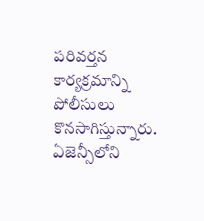పరివర్తన కార్యక్రమాన్ని పోలీసులు కొనసాగిస్తున్నారు. ఏజెన్సీలోని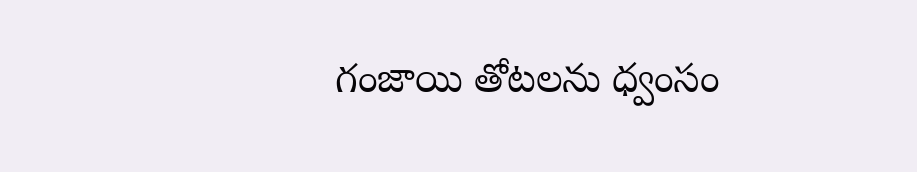గంజాయి తోటలను ధ్వంసం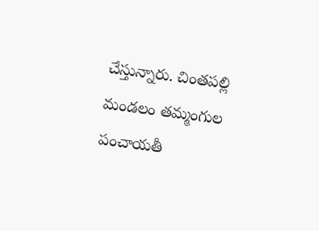చేస్తున్నారు. చింతపల్లి మండలం తమ్మంగుల పంచాయతీ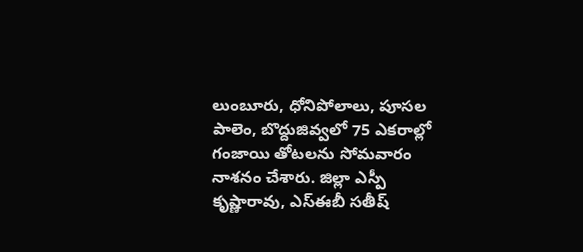లుంబూరు, ధోనిపోలాలు, పూసల పాలెం, బొద్దుజివ్వలో 75 ఎకరాల్లో గంజాయి తోటలను సోమవారం నాశనం చేశారు. జిల్లా ఎస్పీ కృష్ణారావు, ఎస్ఈబీ సతీష్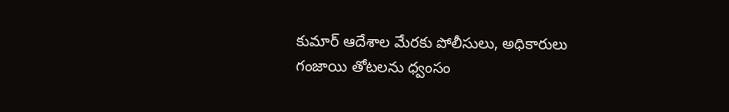కుమార్ ఆదేశాల మేరకు పోలీసులు, అధికారులు గంజాయి తోటలను ధ్వంసం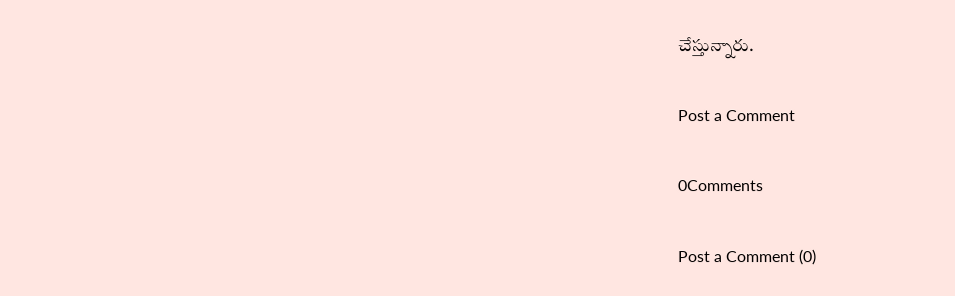చేస్తున్నారు.

Post a Comment

0Comments

Post a Comment (0)